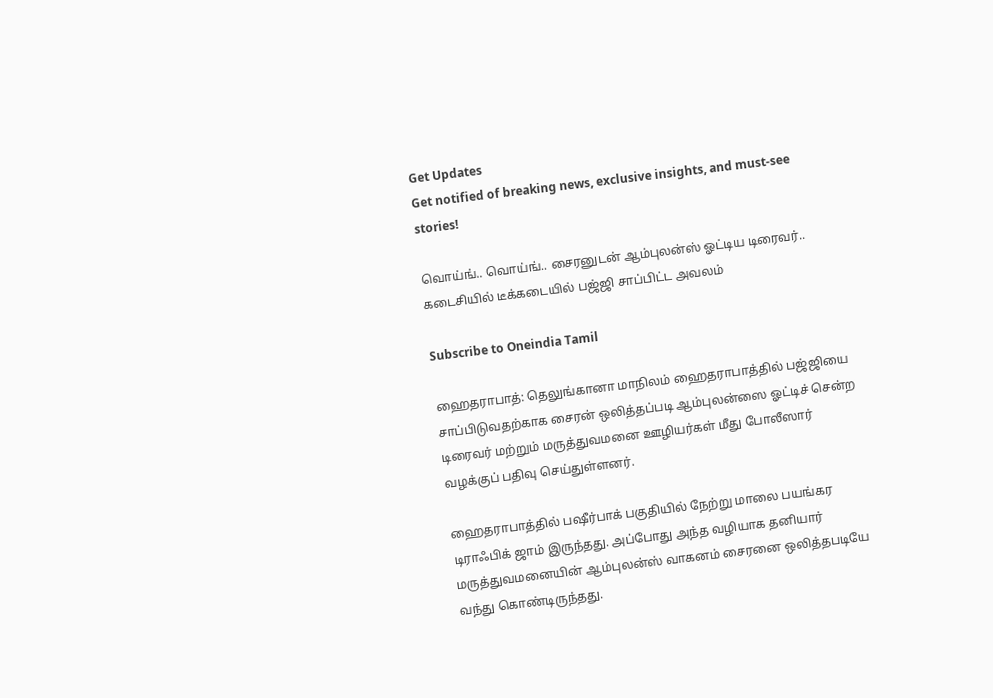Get Updates
Get notified of breaking news, exclusive insights, and must-see stories!

வொய்ங்.. வொய்ங்.. சைரனுடன் ஆம்புலன்ஸ் ஓட்டிய டிரைவர்.. கடைசியில் டீக்கடையில் பஜ்ஜி சாப்பிட்ட அவலம்

Subscribe to Oneindia Tamil

ஹைதராபாத்: தெலுங்கானா மாநிலம் ஹைதராபாத்தில் பஜ்ஜியை சாப்பிடுவதற்காக சைரன் ஒலித்தப்படி ஆம்புலன்ஸை ஓட்டிச் சென்ற டிரைவர் மற்றும் மருத்துவமனை ஊழியர்கள் மீது போலீஸார் வழக்குப் பதிவு செய்துள்ளனர்.

ஹைதராபாத்தில் பஷீர்பாக் பகுதியில் நேற்று மாலை பயங்கர டிராஃபிக் ஜாம் இருந்தது. அப்போது அந்த வழியாக தனியார் மருத்துவமனையின் ஆம்புலன்ஸ் வாகனம் சைரனை ஒலித்தபடியே வந்து கொண்டிருந்தது.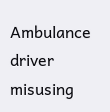Ambulance driver misusing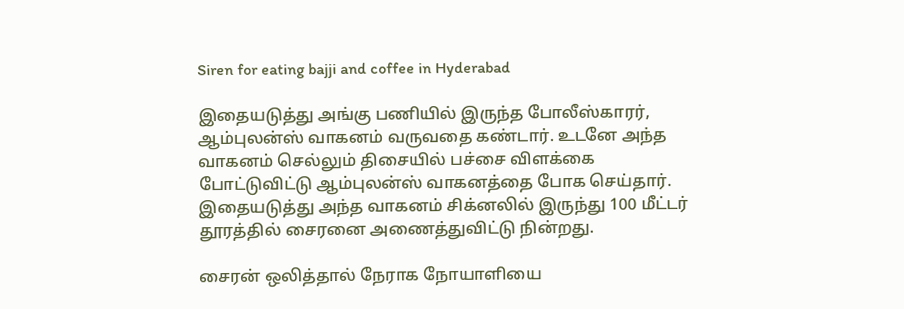Siren for eating bajji and coffee in Hyderabad

இதையடுத்து அங்கு பணியில் இருந்த போலீஸ்காரர், ஆம்புலன்ஸ் வாகனம் வருவதை கண்டார். உடனே அந்த வாகனம் செல்லும் திசையில் பச்சை விளக்கை போட்டுவிட்டு ஆம்புலன்ஸ் வாகனத்தை போக செய்தார். இதையடுத்து அந்த வாகனம் சிக்னலில் இருந்து 100 மீட்டர் தூரத்தில் சைரனை அணைத்துவிட்டு நின்றது.

சைரன் ஒலித்தால் நேராக நோயாளியை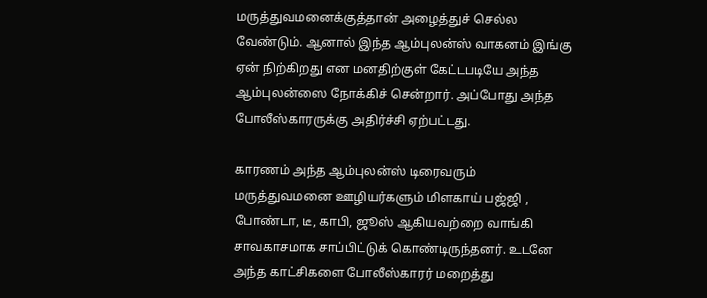மருத்துவமனைக்குத்தான் அழைத்துச் செல்ல வேண்டும். ஆனால் இந்த ஆம்புலன்ஸ் வாகனம் இங்கு ஏன் நிற்கிறது என மனதிற்குள் கேட்டபடியே அந்த ஆம்புலன்ஸை நோக்கிச் சென்றார். அப்போது அந்த போலீஸ்காரருக்கு அதிர்ச்சி ஏற்பட்டது.

காரணம் அந்த ஆம்புலன்ஸ் டிரைவரும் மருத்துவமனை ஊழியர்களும் மிளகாய் பஜ்ஜி , போண்டா, டீ, காபி, ஜூஸ் ஆகியவற்றை வாங்கி சாவகாசமாக சாப்பிட்டுக் கொண்டிருந்தனர். உடனே அந்த காட்சிகளை போலீஸ்காரர் மறைத்து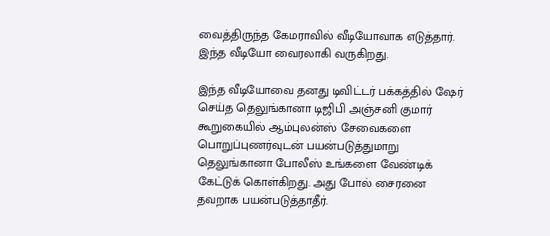வைத்திருந்த கேமராவில் வீடியோவாக எடுத்தார். இந்த வீடியோ வைரலாகி வருகிறது.

இந்த வீடியோவை தனது டிவிட்டர் பக்கத்தில் ஷேர் செய்த தெலுங்கானா டிஜிபி அஞ்சனி குமார் கூறுகையில் ஆம்புலன்ஸ் சேவைகளை பொறுப்புணர்வுடன் பயன்படுத்துமாறு தெலுங்கானா போலீஸ் உங்களை வேண்டிக் கேட்டுக் கொள்கிறது. அது போல் சைரனை தவறாக பயன்படுத்தாதீர்.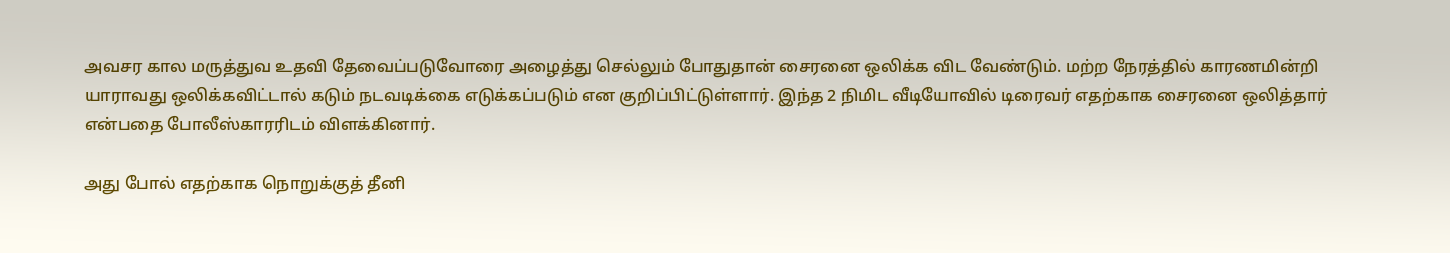அவசர கால மருத்துவ உதவி தேவைப்படுவோரை அழைத்து செல்லும் போதுதான் சைரனை ஒலிக்க விட வேண்டும். மற்ற நேரத்தில் காரணமின்றி யாராவது ஒலிக்கவிட்டால் கடும் நடவடிக்கை எடுக்கப்படும் என குறிப்பிட்டுள்ளார். இந்த 2 நிமிட வீடியோவில் டிரைவர் எதற்காக சைரனை ஒலித்தார் என்பதை போலீஸ்காரரிடம் விளக்கினார்.

அது போல் எதற்காக நொறுக்குத் தீனி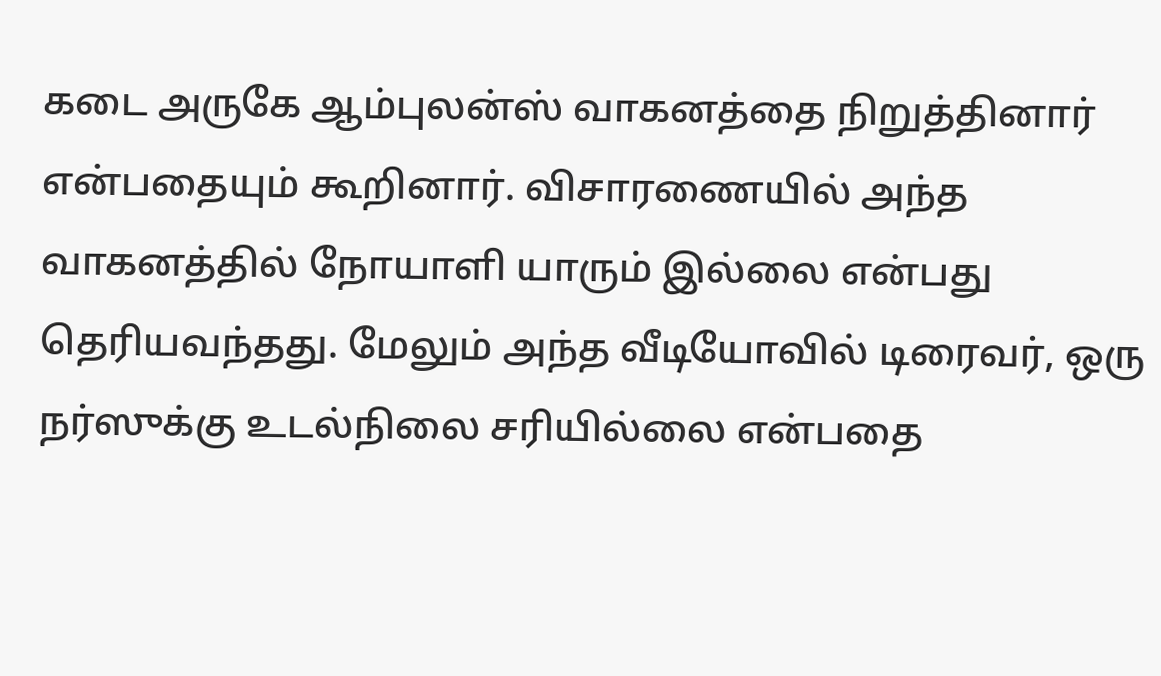கடை அருகே ஆம்புலன்ஸ் வாகனத்தை நிறுத்தினார் என்பதையும் கூறினார். விசாரணையில் அந்த வாகனத்தில் நோயாளி யாரும் இல்லை என்பது தெரியவந்தது. மேலும் அந்த வீடியோவில் டிரைவர், ஒரு நர்ஸுக்கு உடல்நிலை சரியில்லை என்பதை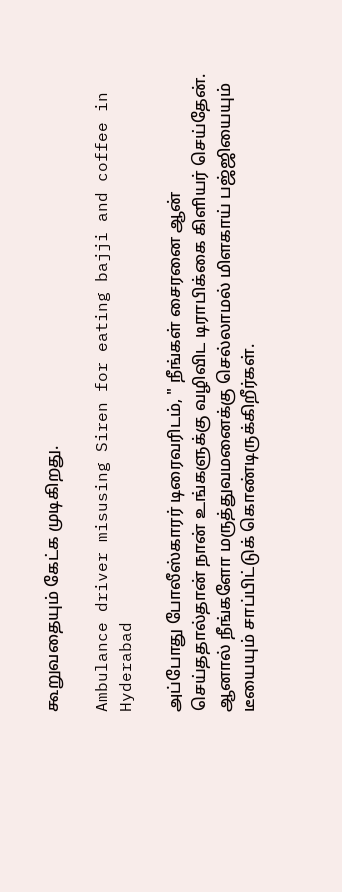கூறுவதையும் கேட்க முடிகிறது.

Ambulance driver misusing Siren for eating bajji and coffee in Hyderabad

அப்போது போலீஸ்காரர் டிரைவரிடம், " நீங்கள் சைரனை ஆன் செய்ததால்தான் நான் உங்களுக்கு வழிவிட டிராபிக்கை கிளியர் செய்தேன். ஆனால் நீங்களோ மருத்துவமனைக்கு செல்லாமல் மிளகாய் பஜ்ஜியையும் டீயையும் சாப்பிட்டுக் கொண்டிருக்கிறீர்கள்.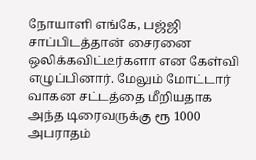நோயாளி எங்கே, பஜ்ஜி சாப்பிடத்தான் சைரனை ஒலிக்கவிட்டீர்களா என கேள்வி எழுப்பினார். மேலும் மோட்டார் வாகன சட்டத்தை மீறியதாக அந்த டிரைவருக்கு ரூ 1000 அபராதம்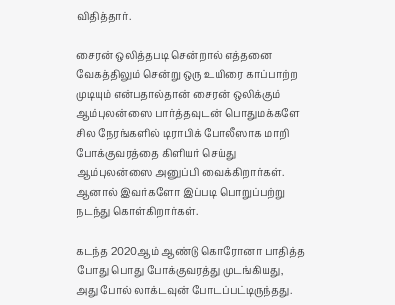விதித்தார்.

சைரன் ஒலித்தபடி சென்றால் எத்தனை வேகத்திலும் சென்று ஒரு உயிரை காப்பாற்ற முடியும் என்பதால்தான் சைரன் ஒலிக்கும் ஆம்புலன்ஸை பார்த்தவுடன் பொதுமக்களே சில நேரங்களில் டிராபிக் போலீஸாக மாறி போக்குவரத்தை கிளியர் செய்து ஆம்புலன்ஸை அனுப்பி வைக்கிறார்கள். ஆனால் இவர்களோ இப்படி பொறுப்பற்று நடந்து கொள்கிறார்கள்.

கடந்த 2020ஆம் ஆண்டு கொரோனா பாதித்த போது பொது போக்குவரத்து முடங்கியது, அது போல் லாக்டவுன் போடப்பட்டிருந்தது.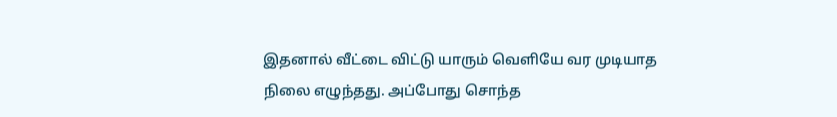இதனால் வீட்டை விட்டு யாரும் வெளியே வர முடியாத நிலை எழுந்தது. அப்போது சொந்த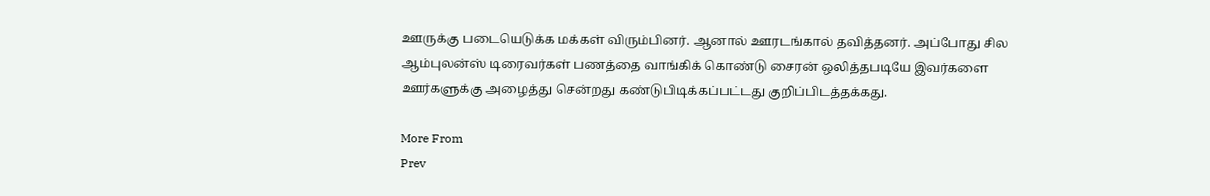ஊருக்கு படையெடுக்க மக்கள் விரும்பினர். ஆனால் ஊரடங்கால் தவித்தனர். அப்போது சில ஆம்புலன்ஸ் டிரைவர்கள் பணத்தை வாங்கிக் கொண்டு சைரன் ஒலித்தபடியே இவர்களை ஊர்களுக்கு அழைத்து சென்றது கண்டுபிடிக்கப்பட்டது குறிப்பிடத்தக்கது.

More From
Prev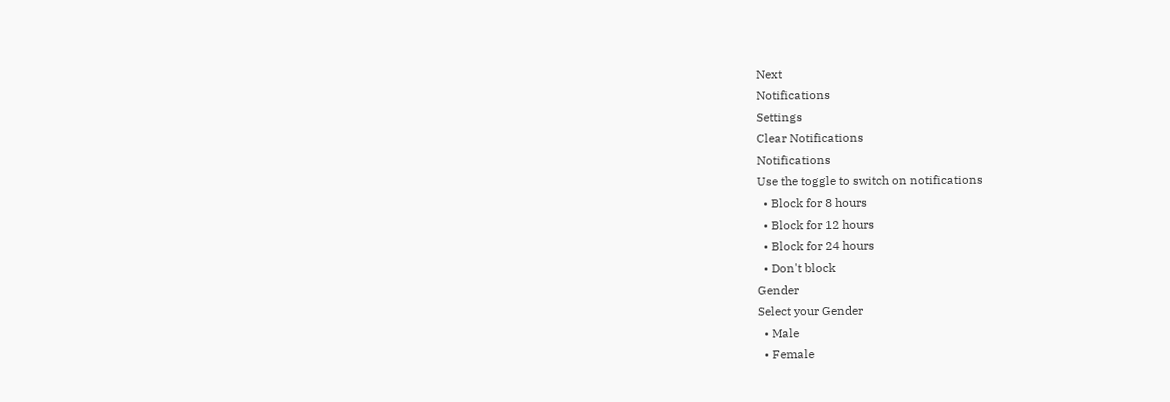Next
Notifications
Settings
Clear Notifications
Notifications
Use the toggle to switch on notifications
  • Block for 8 hours
  • Block for 12 hours
  • Block for 24 hours
  • Don't block
Gender
Select your Gender
  • Male
  • Female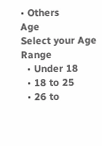• Others
Age
Select your Age Range
  • Under 18
  • 18 to 25
  • 26 to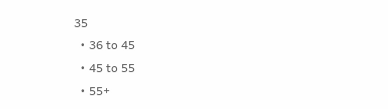35
  • 36 to 45
  • 45 to 55
  • 55+